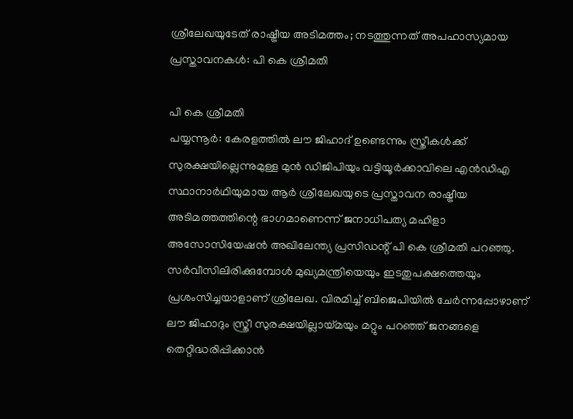ശ്രീലേഖയുടേത് രാഷ്ട്രീയ അടിമത്തം; നടത്തുന്നത് അപഹാസ്യമായ പ്രസ്താവനകൾ: പി കെ ശ്രീമതി

പി കെ ശ്രീമതി
പയ്യന്നൂർ: കേരളത്തിൽ ലൗ ജിഹാദ് ഉണ്ടെന്നും സ്ത്രീകൾക്ക് സുരക്ഷയില്ലെന്നുമുള്ള മുൻ ഡിജിപിയും വട്ടിയൂർക്കാവിലെ എൻഡിഎ സ്ഥാനാർഥിയുമായ ആർ ശ്രീലേഖയുടെ പ്രസ്താവന രാഷ്ട്രീയ അടിമത്തത്തിന്റെ ഭാഗമാണെന്ന് ജനാധിപത്യ മഹിളാ അസോസിയേഷൻ അഖിലേന്ത്യ പ്രസിഡന്റ് പി കെ ശ്രീമതി പറഞ്ഞു.
സർവീസിലിരിക്കുമ്പോൾ മുഖ്യമന്ത്രിയെയും ഇടതുപക്ഷത്തെയും പ്രശംസിച്ചയാളാണ് ശ്രീലേഖ. വിരമിച്ച് ബിജെപിയിൽ ചേർന്നപ്പോഴാണ് ലൗ ജിഹാദും സ്ത്രീ സുരക്ഷയില്ലായ്മയും മറ്റും പറഞ്ഞ് ജനങ്ങളെ തെറ്റിദ്ധരിപ്പിക്കാൻ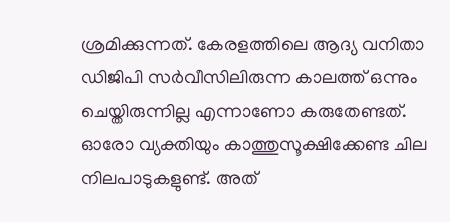ശ്രമിക്കുന്നത്. കേരളത്തിലെ ആദ്യ വനിതാ ഡിജിപി സർവീസിലിരുന്ന കാലത്ത് ഒന്നും ചെയ്തിരുന്നില്ല എന്നാണോ കരുതേണ്ടത്.
ഓരോ വ്യക്തിയും കാത്തുസൂക്ഷിക്കേണ്ട ചില നിലപാടുകളുണ്ട്. അത്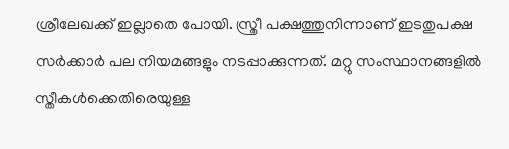ശ്രീലേഖക്ക് ഇല്ലാതെ പോയി. സ്ത്രീ പക്ഷത്തുനിന്നാണ് ഇടതുപക്ഷ സർക്കാർ പല നിയമങ്ങളും നടപ്പാക്കുന്നത്. മറ്റു സംസ്ഥാനങ്ങളിൽ സ്തീകൾക്കെതിരെയുള്ള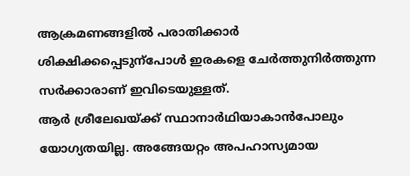ആക്രമണങ്ങളിൽ പരാതിക്കാർ ശിക്ഷിക്കപ്പെടുന്പോൾ ഇരകളെ ചേർത്തുനിർത്തുന്ന സർക്കാരാണ് ഇവിടെയുള്ളത്.
ആർ ശ്രീലേഖയ്ക്ക് സ്ഥാനാർഥിയാകാൻപോലും യോഗ്യതയില്ല. അങ്ങേയറ്റം അപഹാസ്യമായ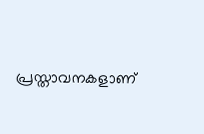പ്രസ്താവനകളാണ്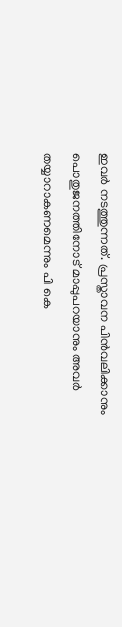ഇവർ നടത്തുന്നത്. പ്രസ്താവന പിൻവലിക്കാനും പൊതുജനത്തിനോട് മാപ്പുപറയാനും അവർ തയ്യാറാകണമെന്നും പി കെ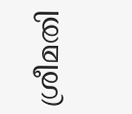ശ്രീമതി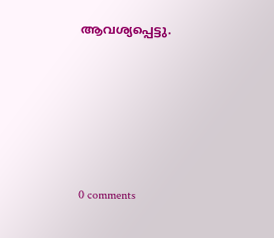ആവശ്യപ്പെട്ടു.










0 comments